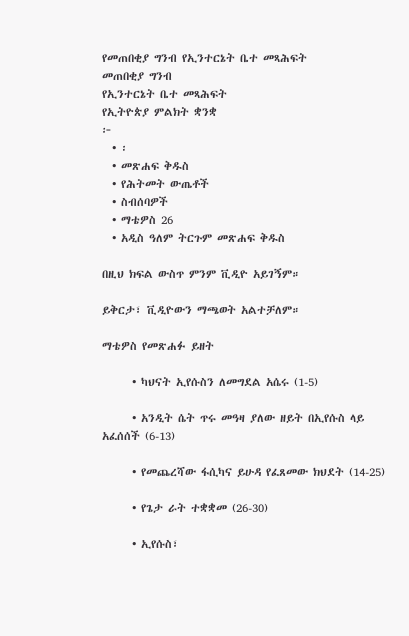የመጠበቂያ ግንብ የኢንተርኔት ቤተ መጻሕፍት
መጠበቂያ ግንብ
የኢንተርኔት ቤተ መጻሕፍት
የኢትዮጵያ ምልክት ቋንቋ
፦
  • ፡
  • መጽሐፍ ቅዱስ
  • የሕትመት ውጤቶች
  • ስብሰባዎች
  • ማቴዎስ 26
  • አዲስ ዓለም ትርጉም መጽሐፍ ቅዱስ

በዚህ ክፍል ውስጥ ምንም ቪዲዮ አይገኝም።

ይቅርታ፣ ቪዲዮውን ማጫወት አልተቻለም።

ማቴዎስ የመጽሐፉ ይዘት

      • ካህናት ኢየሱስን ለመግደል አሴሩ (1-5)

      • አንዲት ሴት ጥሩ መዓዛ ያለው ዘይት በኢየሱስ ላይ አፈሰሰች (6-13)

      • የመጨረሻው ፋሲካና ይሁዳ የፈጸመው ክህደት (14-25)

      • የጌታ ራት ተቋቋመ (26-30)

      • ኢየሱስ፣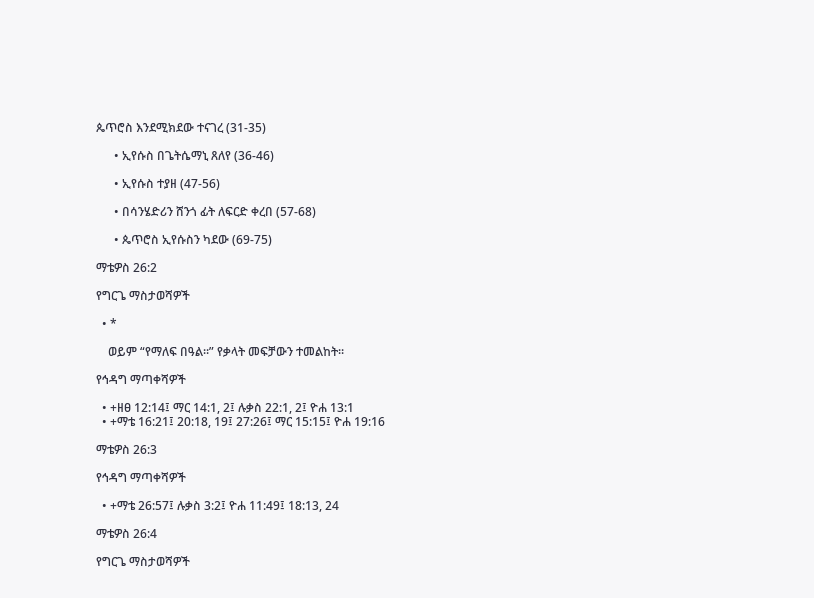ጴጥሮስ እንደሚክደው ተናገረ (31-35)

      • ኢየሱስ በጌትሴማኒ ጸለየ (36-46)

      • ኢየሱስ ተያዘ (47-56)

      • በሳንሄድሪን ሸንጎ ፊት ለፍርድ ቀረበ (57-68)

      • ጴጥሮስ ኢየሱስን ካደው (69-75)

ማቴዎስ 26:2

የግርጌ ማስታወሻዎች

  • *

    ወይም “የማለፍ በዓል።” የቃላት መፍቻውን ተመልከት።

የኅዳግ ማጣቀሻዎች

  • +ዘፀ 12:14፤ ማር 14:1, 2፤ ሉቃስ 22:1, 2፤ ዮሐ 13:1
  • +ማቴ 16:21፤ 20:18, 19፤ 27:26፤ ማር 15:15፤ ዮሐ 19:16

ማቴዎስ 26:3

የኅዳግ ማጣቀሻዎች

  • +ማቴ 26:57፤ ሉቃስ 3:2፤ ዮሐ 11:49፤ 18:13, 24

ማቴዎስ 26:4

የግርጌ ማስታወሻዎች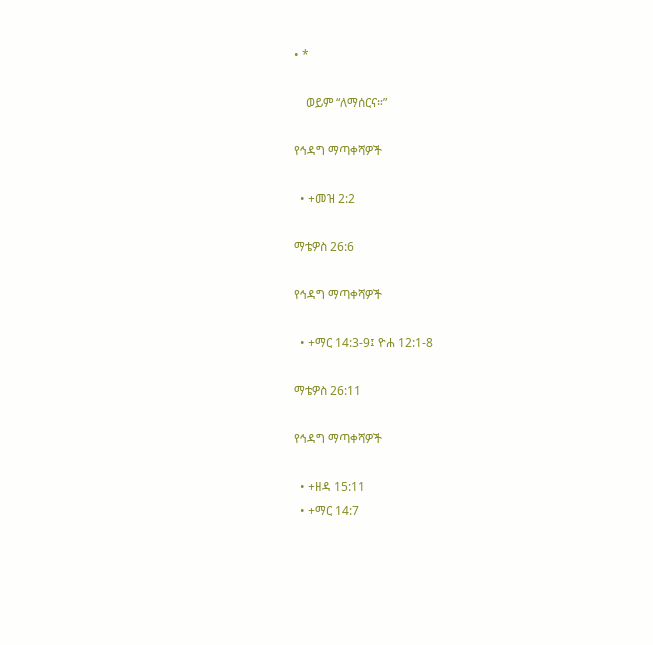• *

    ወይም “ለማሰርና።”

የኅዳግ ማጣቀሻዎች

  • +መዝ 2:2

ማቴዎስ 26:6

የኅዳግ ማጣቀሻዎች

  • +ማር 14:3-9፤ ዮሐ 12:1-8

ማቴዎስ 26:11

የኅዳግ ማጣቀሻዎች

  • +ዘዳ 15:11
  • +ማር 14:7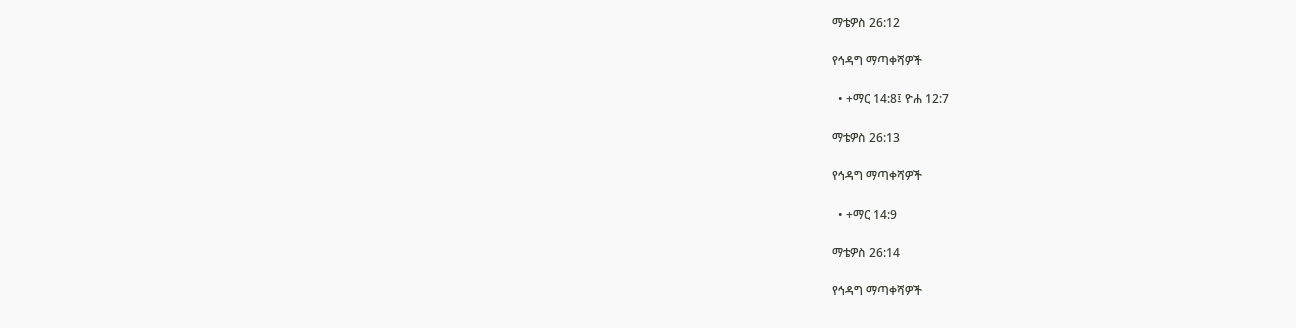ማቴዎስ 26:12

የኅዳግ ማጣቀሻዎች

  • +ማር 14:8፤ ዮሐ 12:7

ማቴዎስ 26:13

የኅዳግ ማጣቀሻዎች

  • +ማር 14:9

ማቴዎስ 26:14

የኅዳግ ማጣቀሻዎች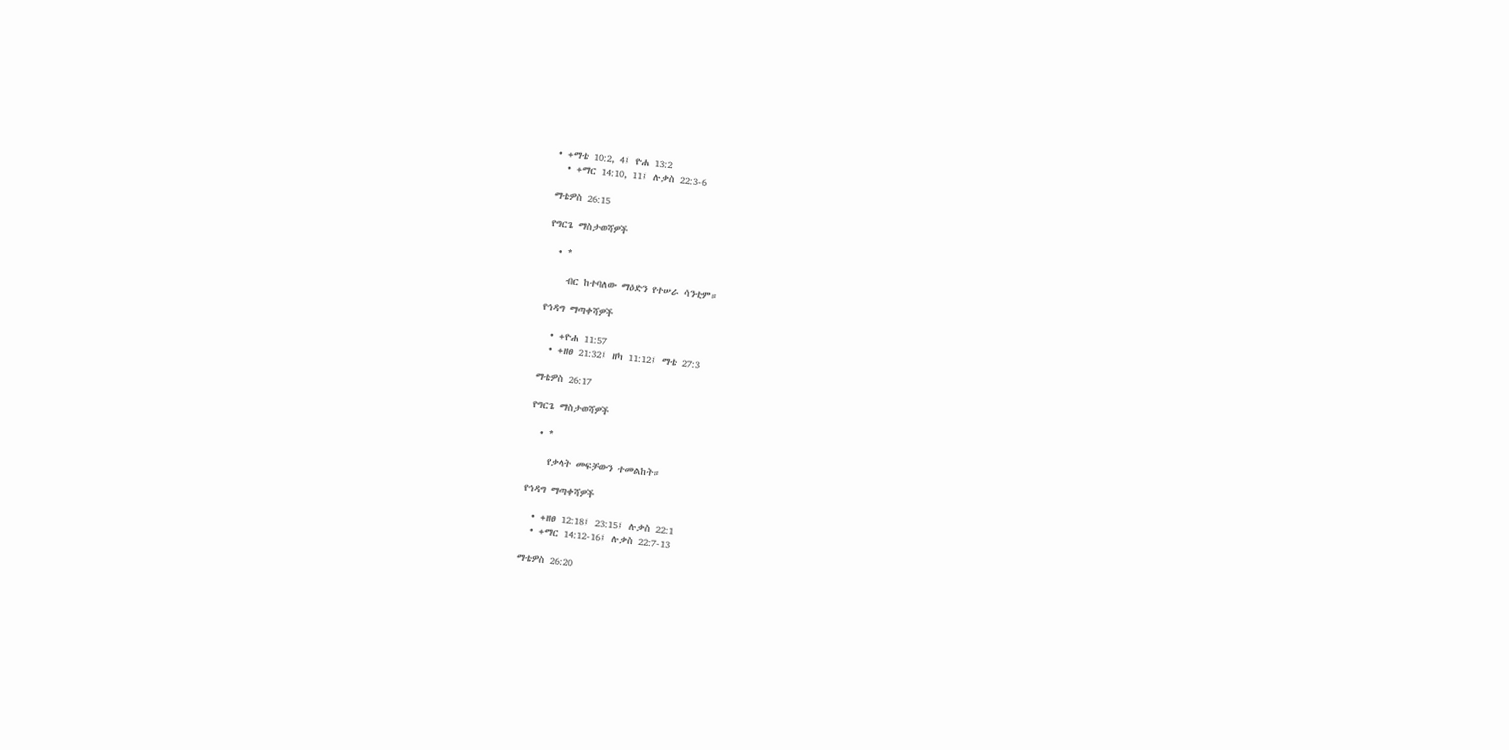• +ማቴ 10:2, 4፤ ዮሐ 13:2
  • +ማር 14:10, 11፤ ሉቃስ 22:3-6

ማቴዎስ 26:15

የግርጌ ማስታወሻዎች

  • *

    ብር ከተባለው ማዕድን የተሠራ ሳንቲም።

የኅዳግ ማጣቀሻዎች

  • +ዮሐ 11:57
  • +ዘፀ 21:32፤ ዘካ 11:12፤ ማቴ 27:3

ማቴዎስ 26:17

የግርጌ ማስታወሻዎች

  • *

    የቃላት መፍቻውን ተመልከት።

የኅዳግ ማጣቀሻዎች

  • +ዘፀ 12:18፤ 23:15፤ ሉቃስ 22:1
  • +ማር 14:12-16፤ ሉቃስ 22:7-13

ማቴዎስ 26:20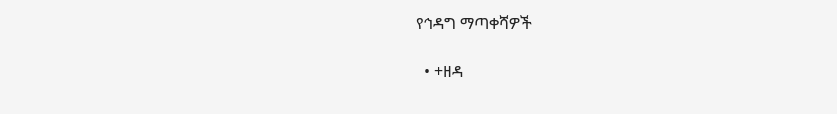የኅዳግ ማጣቀሻዎች

  • +ዘዳ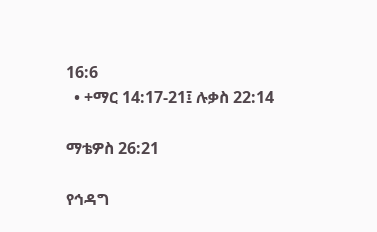16:6
  • +ማር 14:17-21፤ ሉቃስ 22:14

ማቴዎስ 26:21

የኅዳግ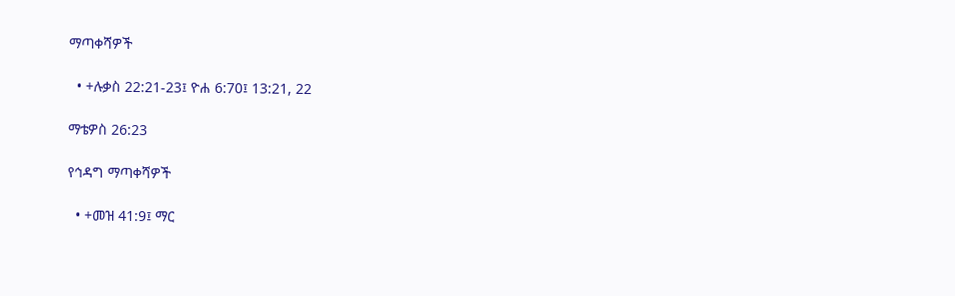ማጣቀሻዎች

  • +ሉቃስ 22:21-23፤ ዮሐ 6:70፤ 13:21, 22

ማቴዎስ 26:23

የኅዳግ ማጣቀሻዎች

  • +መዝ 41:9፤ ማር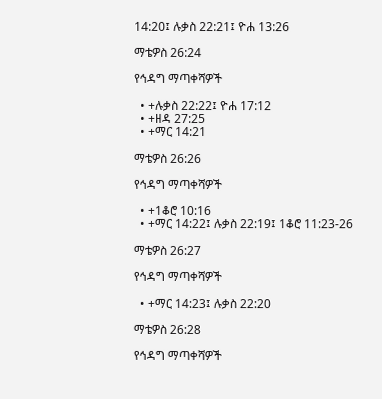14:20፤ ሉቃስ 22:21፤ ዮሐ 13:26

ማቴዎስ 26:24

የኅዳግ ማጣቀሻዎች

  • +ሉቃስ 22:22፤ ዮሐ 17:12
  • +ዘዳ 27:25
  • +ማር 14:21

ማቴዎስ 26:26

የኅዳግ ማጣቀሻዎች

  • +1ቆሮ 10:16
  • +ማር 14:22፤ ሉቃስ 22:19፤ 1ቆሮ 11:23-26

ማቴዎስ 26:27

የኅዳግ ማጣቀሻዎች

  • +ማር 14:23፤ ሉቃስ 22:20

ማቴዎስ 26:28

የኅዳግ ማጣቀሻዎች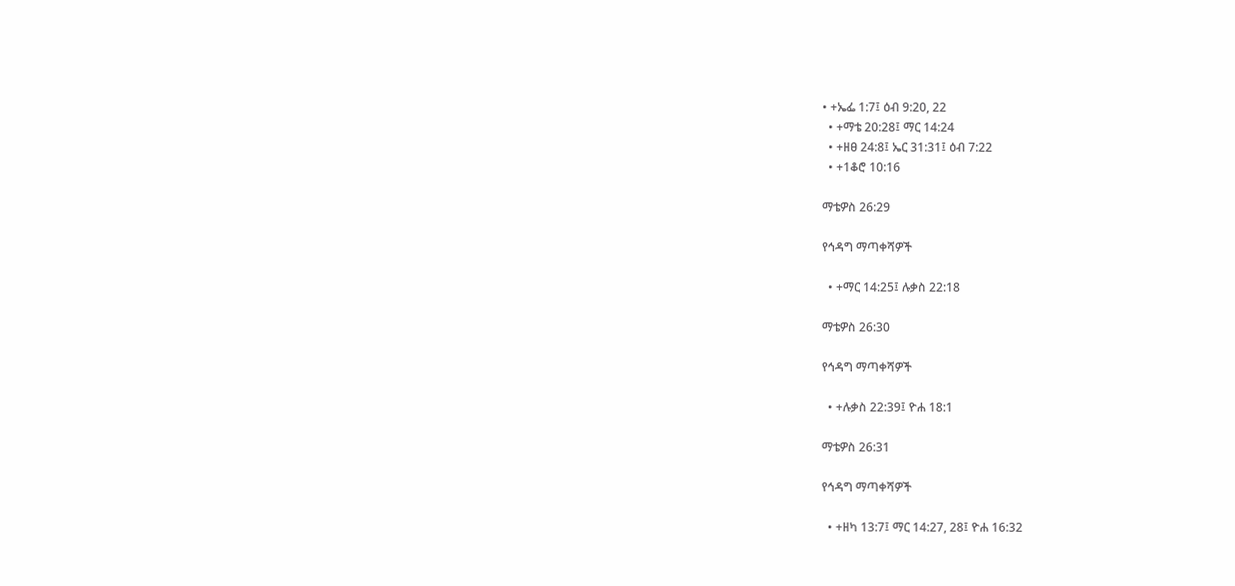• +ኤፌ 1:7፤ ዕብ 9:20, 22
  • +ማቴ 20:28፤ ማር 14:24
  • +ዘፀ 24:8፤ ኤር 31:31፤ ዕብ 7:22
  • +1ቆሮ 10:16

ማቴዎስ 26:29

የኅዳግ ማጣቀሻዎች

  • +ማር 14:25፤ ሉቃስ 22:18

ማቴዎስ 26:30

የኅዳግ ማጣቀሻዎች

  • +ሉቃስ 22:39፤ ዮሐ 18:1

ማቴዎስ 26:31

የኅዳግ ማጣቀሻዎች

  • +ዘካ 13:7፤ ማር 14:27, 28፤ ዮሐ 16:32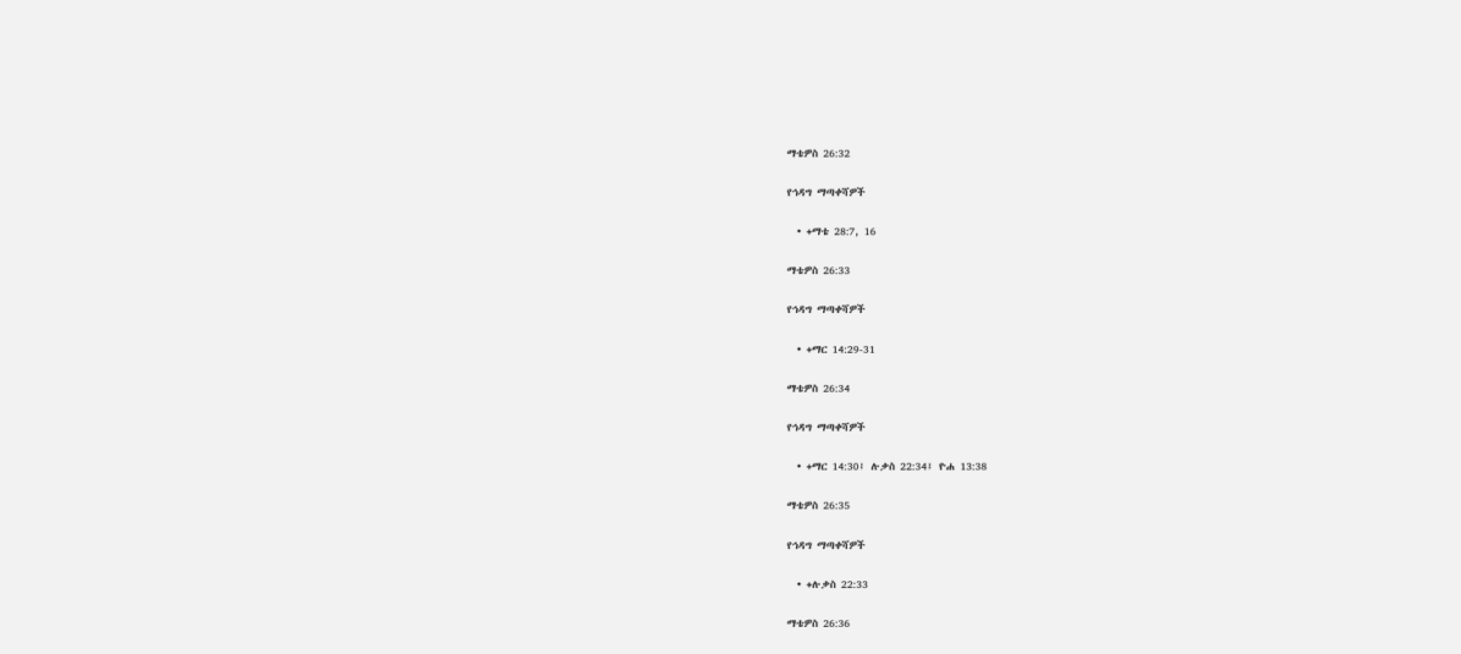ማቴዎስ 26:32

የኅዳግ ማጣቀሻዎች

  • +ማቴ 28:7, 16

ማቴዎስ 26:33

የኅዳግ ማጣቀሻዎች

  • +ማር 14:29-31

ማቴዎስ 26:34

የኅዳግ ማጣቀሻዎች

  • +ማር 14:30፤ ሉቃስ 22:34፤ ዮሐ 13:38

ማቴዎስ 26:35

የኅዳግ ማጣቀሻዎች

  • +ሉቃስ 22:33

ማቴዎስ 26:36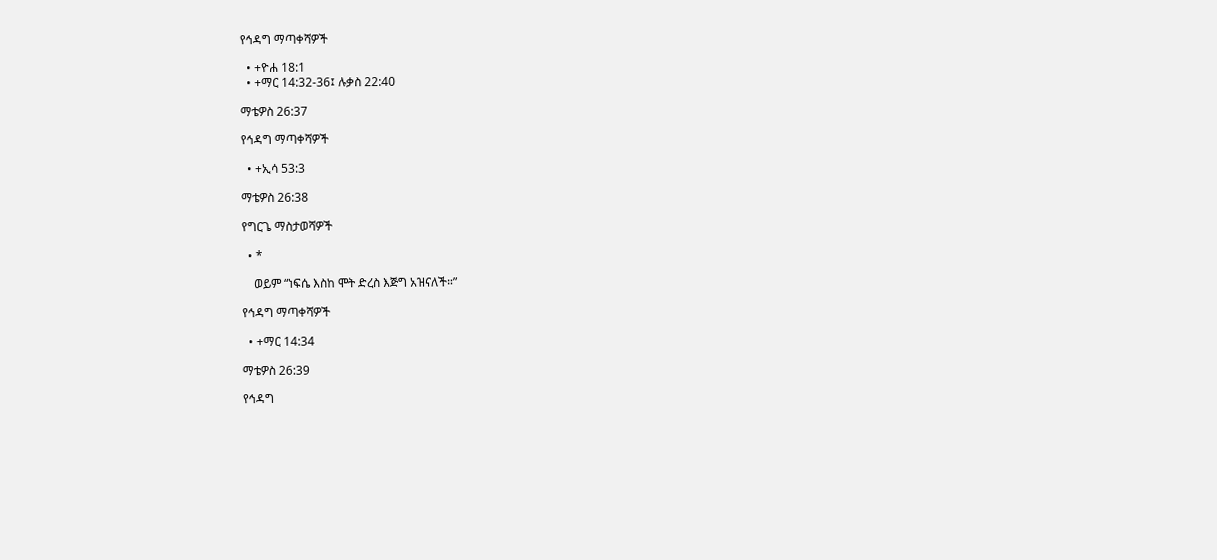የኅዳግ ማጣቀሻዎች

  • +ዮሐ 18:1
  • +ማር 14:32-36፤ ሉቃስ 22:40

ማቴዎስ 26:37

የኅዳግ ማጣቀሻዎች

  • +ኢሳ 53:3

ማቴዎስ 26:38

የግርጌ ማስታወሻዎች

  • *

    ወይም “ነፍሴ እስከ ሞት ድረስ እጅግ አዝናለች።”

የኅዳግ ማጣቀሻዎች

  • +ማር 14:34

ማቴዎስ 26:39

የኅዳግ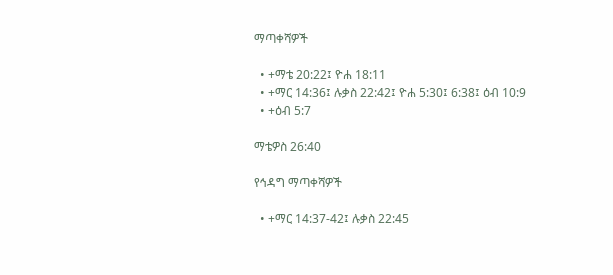ማጣቀሻዎች

  • +ማቴ 20:22፤ ዮሐ 18:11
  • +ማር 14:36፤ ሉቃስ 22:42፤ ዮሐ 5:30፤ 6:38፤ ዕብ 10:9
  • +ዕብ 5:7

ማቴዎስ 26:40

የኅዳግ ማጣቀሻዎች

  • +ማር 14:37-42፤ ሉቃስ 22:45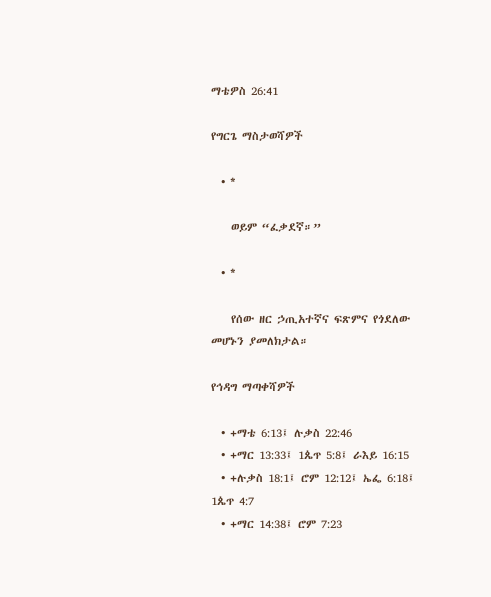ማቴዎስ 26:41

የግርጌ ማስታወሻዎች

  • *

    ወይም “ፈቃደኛ።”

  • *

    የሰው ዘር ኃጢአተኛና ፍጽምና የጎደለው መሆኑን ያመለክታል።

የኅዳግ ማጣቀሻዎች

  • +ማቴ 6:13፤ ሉቃስ 22:46
  • +ማር 13:33፤ 1ጴጥ 5:8፤ ራእይ 16:15
  • +ሉቃስ 18:1፤ ሮም 12:12፤ ኤፌ 6:18፤ 1ጴጥ 4:7
  • +ማር 14:38፤ ሮም 7:23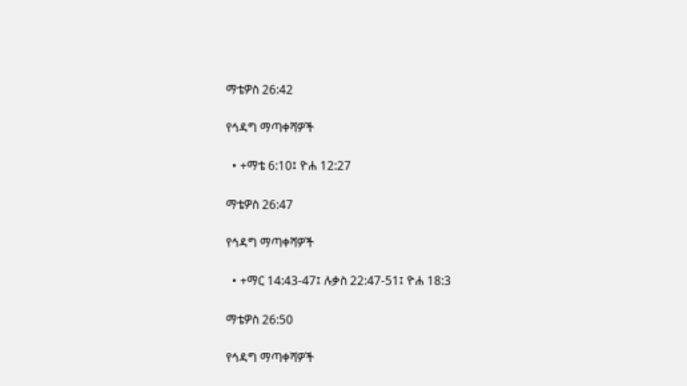ማቴዎስ 26:42

የኅዳግ ማጣቀሻዎች

  • +ማቴ 6:10፤ ዮሐ 12:27

ማቴዎስ 26:47

የኅዳግ ማጣቀሻዎች

  • +ማር 14:43-47፤ ሉቃስ 22:47-51፤ ዮሐ 18:3

ማቴዎስ 26:50

የኅዳግ ማጣቀሻዎች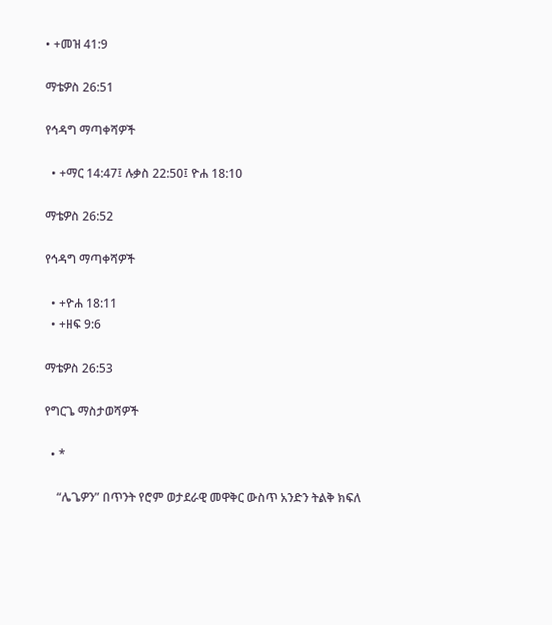• +መዝ 41:9

ማቴዎስ 26:51

የኅዳግ ማጣቀሻዎች

  • +ማር 14:47፤ ሉቃስ 22:50፤ ዮሐ 18:10

ማቴዎስ 26:52

የኅዳግ ማጣቀሻዎች

  • +ዮሐ 18:11
  • +ዘፍ 9:6

ማቴዎስ 26:53

የግርጌ ማስታወሻዎች

  • *

    “ሌጌዎን” በጥንት የሮም ወታደራዊ መዋቅር ውስጥ አንድን ትልቅ ክፍለ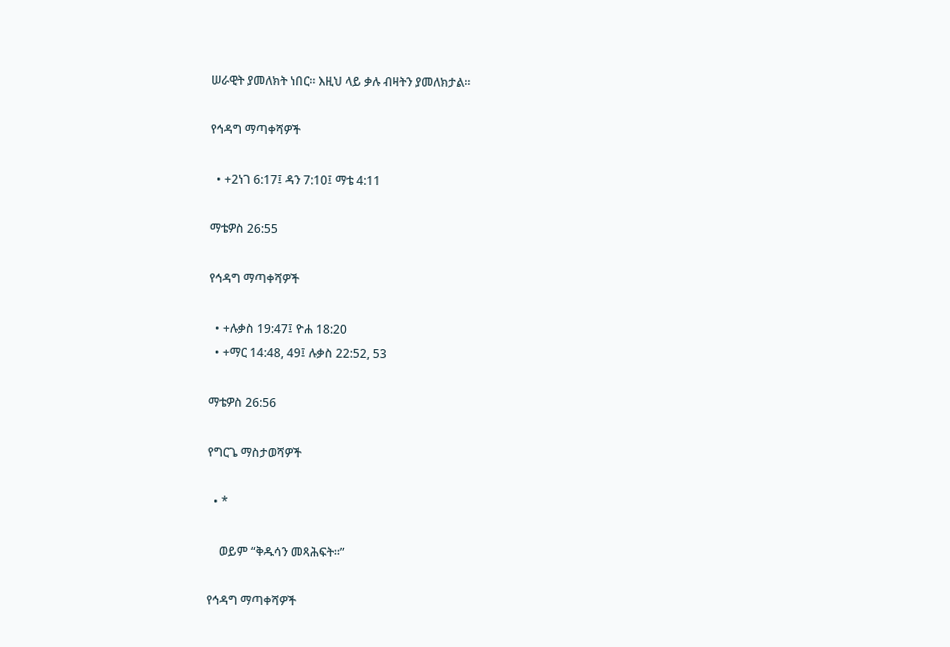ሠራዊት ያመለክት ነበር። እዚህ ላይ ቃሉ ብዛትን ያመለክታል።

የኅዳግ ማጣቀሻዎች

  • +2ነገ 6:17፤ ዳን 7:10፤ ማቴ 4:11

ማቴዎስ 26:55

የኅዳግ ማጣቀሻዎች

  • +ሉቃስ 19:47፤ ዮሐ 18:20
  • +ማር 14:48, 49፤ ሉቃስ 22:52, 53

ማቴዎስ 26:56

የግርጌ ማስታወሻዎች

  • *

    ወይም “ቅዱሳን መጻሕፍት።”

የኅዳግ ማጣቀሻዎች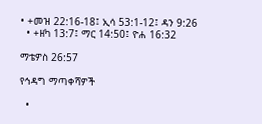• +መዝ 22:16-18፤ ኢሳ 53:1-12፤ ዳን 9:26
  • +ዘካ 13:7፤ ማር 14:50፤ ዮሐ 16:32

ማቴዎስ 26:57

የኅዳግ ማጣቀሻዎች

  •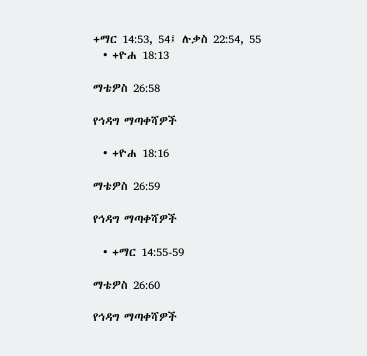+ማር 14:53, 54፤ ሉቃስ 22:54, 55
  • +ዮሐ 18:13

ማቴዎስ 26:58

የኅዳግ ማጣቀሻዎች

  • +ዮሐ 18:16

ማቴዎስ 26:59

የኅዳግ ማጣቀሻዎች

  • +ማር 14:55-59

ማቴዎስ 26:60

የኅዳግ ማጣቀሻዎች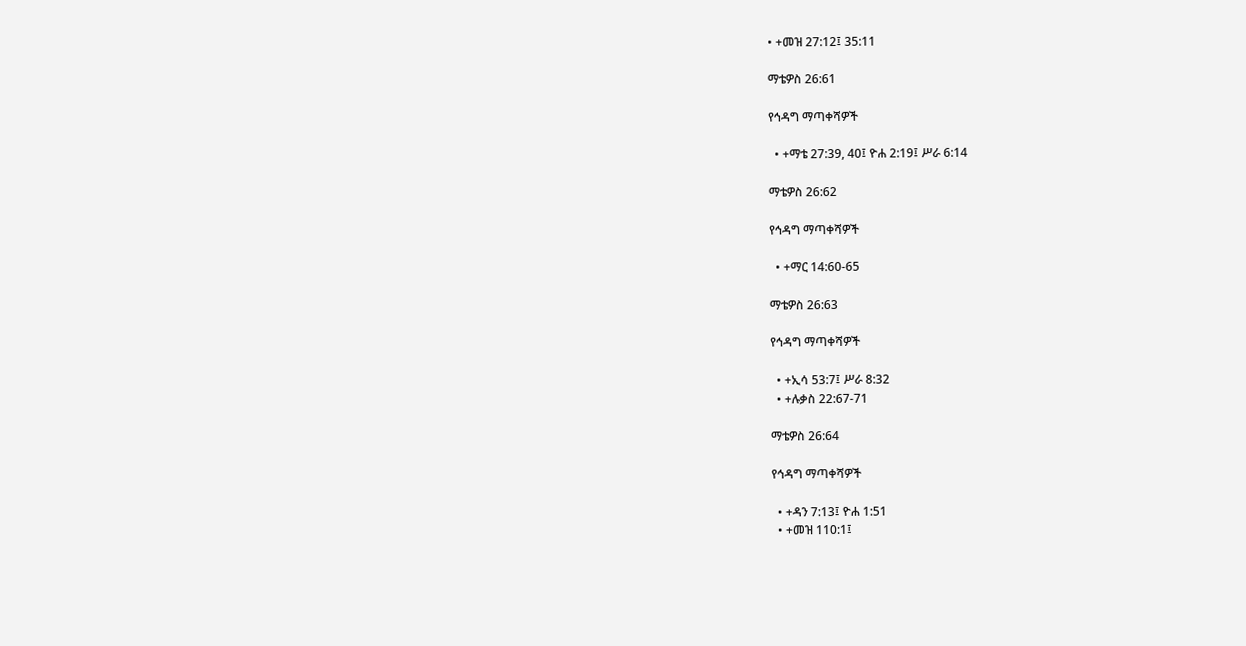• +መዝ 27:12፤ 35:11

ማቴዎስ 26:61

የኅዳግ ማጣቀሻዎች

  • +ማቴ 27:39, 40፤ ዮሐ 2:19፤ ሥራ 6:14

ማቴዎስ 26:62

የኅዳግ ማጣቀሻዎች

  • +ማር 14:60-65

ማቴዎስ 26:63

የኅዳግ ማጣቀሻዎች

  • +ኢሳ 53:7፤ ሥራ 8:32
  • +ሉቃስ 22:67-71

ማቴዎስ 26:64

የኅዳግ ማጣቀሻዎች

  • +ዳን 7:13፤ ዮሐ 1:51
  • +መዝ 110:1፤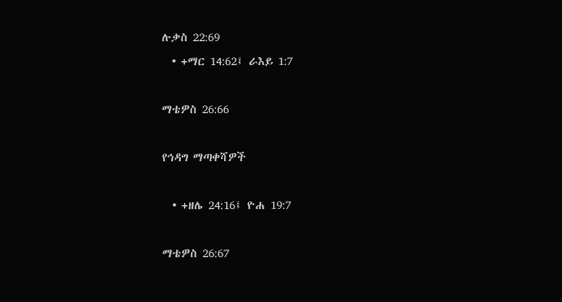ሉቃስ 22:69
  • +ማር 14:62፤ ራእይ 1:7

ማቴዎስ 26:66

የኅዳግ ማጣቀሻዎች

  • +ዘሌ 24:16፤ ዮሐ 19:7

ማቴዎስ 26:67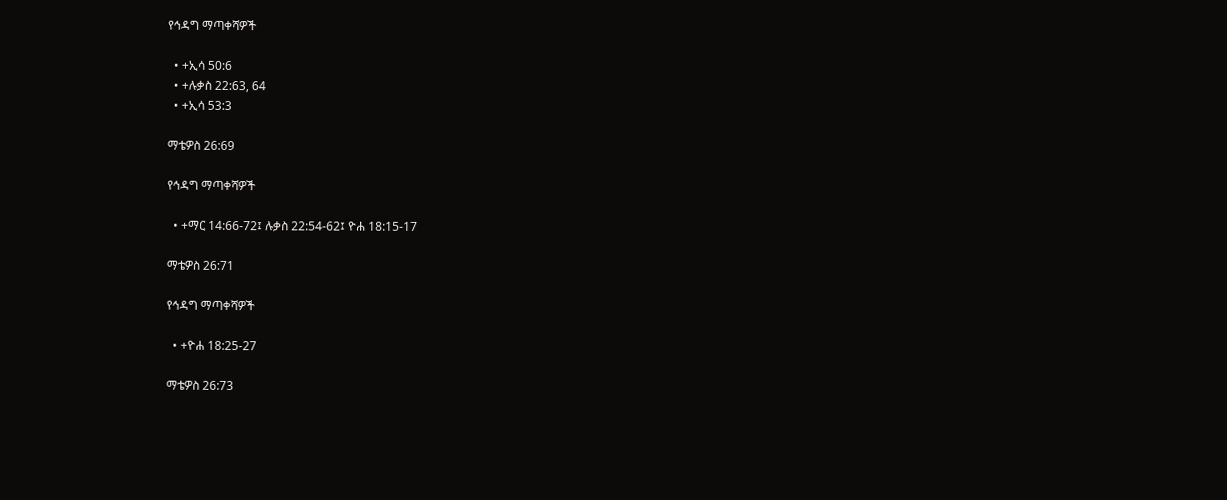የኅዳግ ማጣቀሻዎች

  • +ኢሳ 50:6
  • +ሉቃስ 22:63, 64
  • +ኢሳ 53:3

ማቴዎስ 26:69

የኅዳግ ማጣቀሻዎች

  • +ማር 14:66-72፤ ሉቃስ 22:54-62፤ ዮሐ 18:15-17

ማቴዎስ 26:71

የኅዳግ ማጣቀሻዎች

  • +ዮሐ 18:25-27

ማቴዎስ 26:73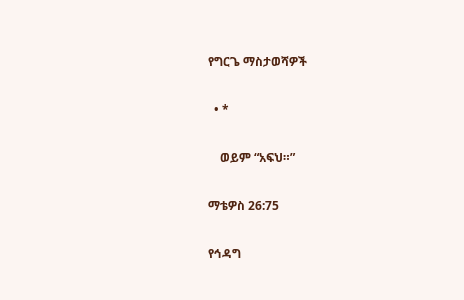የግርጌ ማስታወሻዎች

  • *

    ወይም “አፍህ።”

ማቴዎስ 26:75

የኅዳግ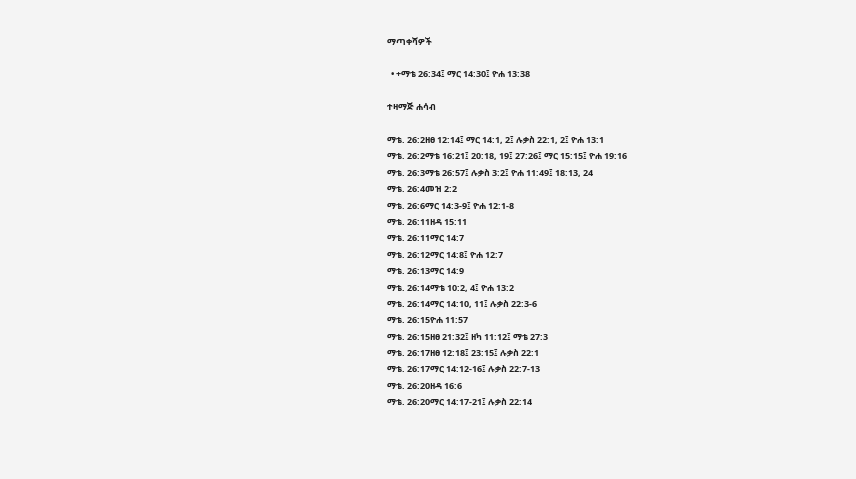ማጣቀሻዎች

  • +ማቴ 26:34፤ ማር 14:30፤ ዮሐ 13:38

ተዛማጅ ሐሳብ

ማቴ. 26:2ዘፀ 12:14፤ ማር 14:1, 2፤ ሉቃስ 22:1, 2፤ ዮሐ 13:1
ማቴ. 26:2ማቴ 16:21፤ 20:18, 19፤ 27:26፤ ማር 15:15፤ ዮሐ 19:16
ማቴ. 26:3ማቴ 26:57፤ ሉቃስ 3:2፤ ዮሐ 11:49፤ 18:13, 24
ማቴ. 26:4መዝ 2:2
ማቴ. 26:6ማር 14:3-9፤ ዮሐ 12:1-8
ማቴ. 26:11ዘዳ 15:11
ማቴ. 26:11ማር 14:7
ማቴ. 26:12ማር 14:8፤ ዮሐ 12:7
ማቴ. 26:13ማር 14:9
ማቴ. 26:14ማቴ 10:2, 4፤ ዮሐ 13:2
ማቴ. 26:14ማር 14:10, 11፤ ሉቃስ 22:3-6
ማቴ. 26:15ዮሐ 11:57
ማቴ. 26:15ዘፀ 21:32፤ ዘካ 11:12፤ ማቴ 27:3
ማቴ. 26:17ዘፀ 12:18፤ 23:15፤ ሉቃስ 22:1
ማቴ. 26:17ማር 14:12-16፤ ሉቃስ 22:7-13
ማቴ. 26:20ዘዳ 16:6
ማቴ. 26:20ማር 14:17-21፤ ሉቃስ 22:14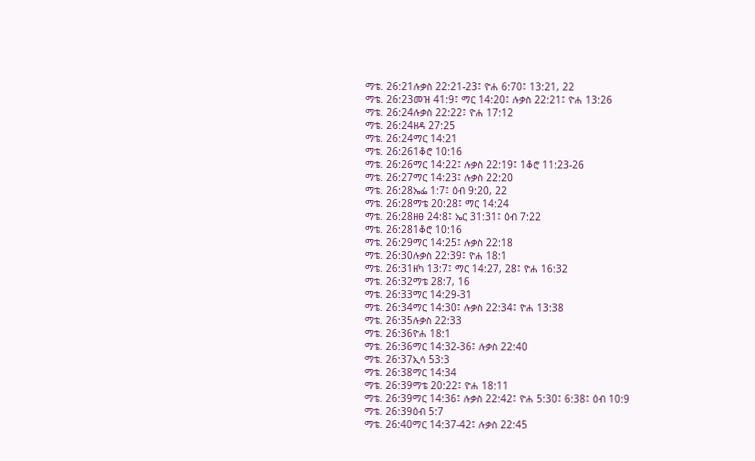ማቴ. 26:21ሉቃስ 22:21-23፤ ዮሐ 6:70፤ 13:21, 22
ማቴ. 26:23መዝ 41:9፤ ማር 14:20፤ ሉቃስ 22:21፤ ዮሐ 13:26
ማቴ. 26:24ሉቃስ 22:22፤ ዮሐ 17:12
ማቴ. 26:24ዘዳ 27:25
ማቴ. 26:24ማር 14:21
ማቴ. 26:261ቆሮ 10:16
ማቴ. 26:26ማር 14:22፤ ሉቃስ 22:19፤ 1ቆሮ 11:23-26
ማቴ. 26:27ማር 14:23፤ ሉቃስ 22:20
ማቴ. 26:28ኤፌ 1:7፤ ዕብ 9:20, 22
ማቴ. 26:28ማቴ 20:28፤ ማር 14:24
ማቴ. 26:28ዘፀ 24:8፤ ኤር 31:31፤ ዕብ 7:22
ማቴ. 26:281ቆሮ 10:16
ማቴ. 26:29ማር 14:25፤ ሉቃስ 22:18
ማቴ. 26:30ሉቃስ 22:39፤ ዮሐ 18:1
ማቴ. 26:31ዘካ 13:7፤ ማር 14:27, 28፤ ዮሐ 16:32
ማቴ. 26:32ማቴ 28:7, 16
ማቴ. 26:33ማር 14:29-31
ማቴ. 26:34ማር 14:30፤ ሉቃስ 22:34፤ ዮሐ 13:38
ማቴ. 26:35ሉቃስ 22:33
ማቴ. 26:36ዮሐ 18:1
ማቴ. 26:36ማር 14:32-36፤ ሉቃስ 22:40
ማቴ. 26:37ኢሳ 53:3
ማቴ. 26:38ማር 14:34
ማቴ. 26:39ማቴ 20:22፤ ዮሐ 18:11
ማቴ. 26:39ማር 14:36፤ ሉቃስ 22:42፤ ዮሐ 5:30፤ 6:38፤ ዕብ 10:9
ማቴ. 26:39ዕብ 5:7
ማቴ. 26:40ማር 14:37-42፤ ሉቃስ 22:45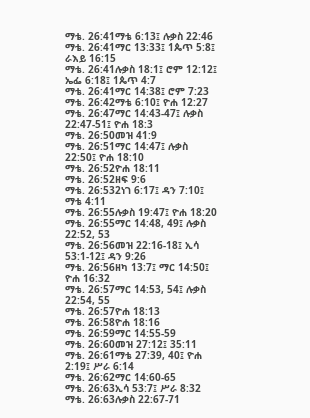ማቴ. 26:41ማቴ 6:13፤ ሉቃስ 22:46
ማቴ. 26:41ማር 13:33፤ 1ጴጥ 5:8፤ ራእይ 16:15
ማቴ. 26:41ሉቃስ 18:1፤ ሮም 12:12፤ ኤፌ 6:18፤ 1ጴጥ 4:7
ማቴ. 26:41ማር 14:38፤ ሮም 7:23
ማቴ. 26:42ማቴ 6:10፤ ዮሐ 12:27
ማቴ. 26:47ማር 14:43-47፤ ሉቃስ 22:47-51፤ ዮሐ 18:3
ማቴ. 26:50መዝ 41:9
ማቴ. 26:51ማር 14:47፤ ሉቃስ 22:50፤ ዮሐ 18:10
ማቴ. 26:52ዮሐ 18:11
ማቴ. 26:52ዘፍ 9:6
ማቴ. 26:532ነገ 6:17፤ ዳን 7:10፤ ማቴ 4:11
ማቴ. 26:55ሉቃስ 19:47፤ ዮሐ 18:20
ማቴ. 26:55ማር 14:48, 49፤ ሉቃስ 22:52, 53
ማቴ. 26:56መዝ 22:16-18፤ ኢሳ 53:1-12፤ ዳን 9:26
ማቴ. 26:56ዘካ 13:7፤ ማር 14:50፤ ዮሐ 16:32
ማቴ. 26:57ማር 14:53, 54፤ ሉቃስ 22:54, 55
ማቴ. 26:57ዮሐ 18:13
ማቴ. 26:58ዮሐ 18:16
ማቴ. 26:59ማር 14:55-59
ማቴ. 26:60መዝ 27:12፤ 35:11
ማቴ. 26:61ማቴ 27:39, 40፤ ዮሐ 2:19፤ ሥራ 6:14
ማቴ. 26:62ማር 14:60-65
ማቴ. 26:63ኢሳ 53:7፤ ሥራ 8:32
ማቴ. 26:63ሉቃስ 22:67-71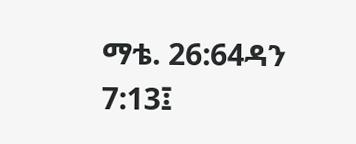ማቴ. 26:64ዳን 7:13፤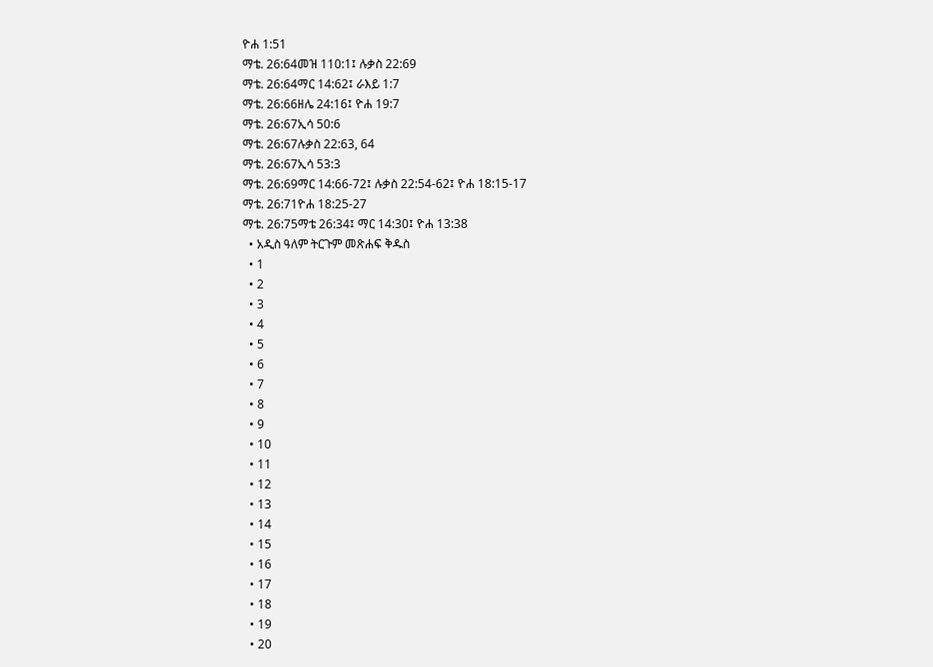ዮሐ 1:51
ማቴ. 26:64መዝ 110:1፤ ሉቃስ 22:69
ማቴ. 26:64ማር 14:62፤ ራእይ 1:7
ማቴ. 26:66ዘሌ 24:16፤ ዮሐ 19:7
ማቴ. 26:67ኢሳ 50:6
ማቴ. 26:67ሉቃስ 22:63, 64
ማቴ. 26:67ኢሳ 53:3
ማቴ. 26:69ማር 14:66-72፤ ሉቃስ 22:54-62፤ ዮሐ 18:15-17
ማቴ. 26:71ዮሐ 18:25-27
ማቴ. 26:75ማቴ 26:34፤ ማር 14:30፤ ዮሐ 13:38
  • አዲስ ዓለም ትርጉም መጽሐፍ ቅዱስ
  • 1
  • 2
  • 3
  • 4
  • 5
  • 6
  • 7
  • 8
  • 9
  • 10
  • 11
  • 12
  • 13
  • 14
  • 15
  • 16
  • 17
  • 18
  • 19
  • 20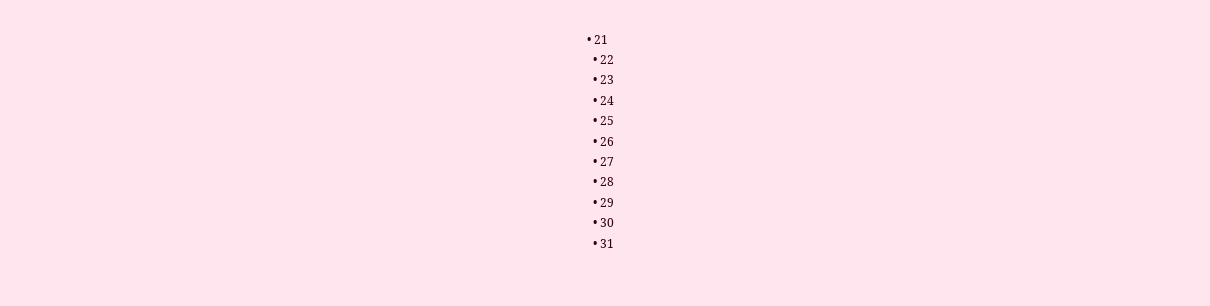• 21
  • 22
  • 23
  • 24
  • 25
  • 26
  • 27
  • 28
  • 29
  • 30
  • 31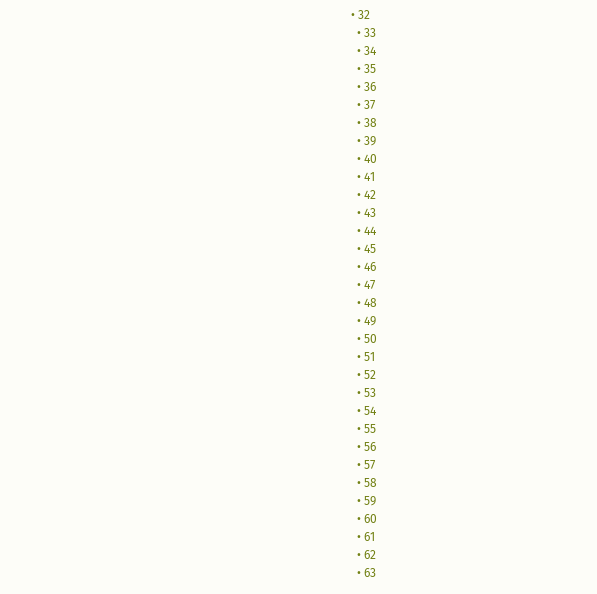• 32
  • 33
  • 34
  • 35
  • 36
  • 37
  • 38
  • 39
  • 40
  • 41
  • 42
  • 43
  • 44
  • 45
  • 46
  • 47
  • 48
  • 49
  • 50
  • 51
  • 52
  • 53
  • 54
  • 55
  • 56
  • 57
  • 58
  • 59
  • 60
  • 61
  • 62
  • 63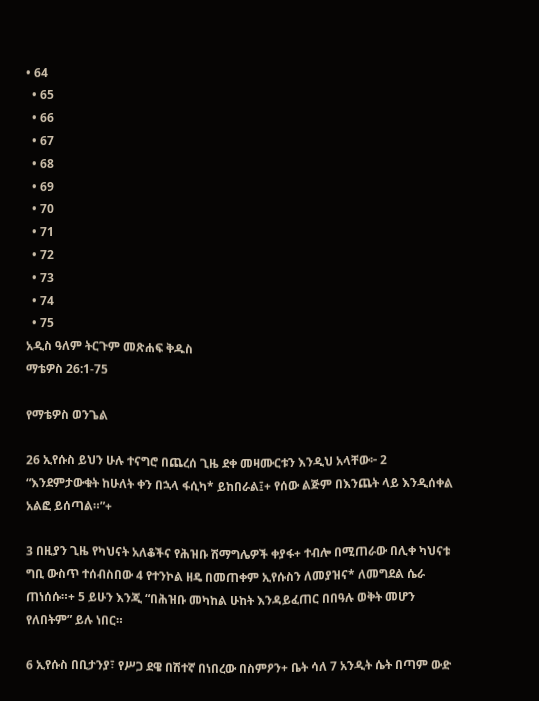• 64
  • 65
  • 66
  • 67
  • 68
  • 69
  • 70
  • 71
  • 72
  • 73
  • 74
  • 75
አዲስ ዓለም ትርጉም መጽሐፍ ቅዱስ
ማቴዎስ 26:1-75

የማቴዎስ ወንጌል

26 ኢየሱስ ይህን ሁሉ ተናግሮ በጨረሰ ጊዜ ደቀ መዛሙርቱን እንዲህ አላቸው፦ 2 “እንደምታውቁት ከሁለት ቀን በኋላ ፋሲካ* ይከበራል፤+ የሰው ልጅም በእንጨት ላይ እንዲሰቀል አልፎ ይሰጣል።”+

3 በዚያን ጊዜ የካህናት አለቆችና የሕዝቡ ሽማግሌዎች ቀያፋ+ ተብሎ በሚጠራው በሊቀ ካህናቱ ግቢ ውስጥ ተሰብስበው 4 የተንኮል ዘዴ በመጠቀም ኢየሱስን ለመያዝና* ለመግደል ሴራ ጠነሰሱ።+ 5 ይሁን እንጂ “በሕዝቡ መካከል ሁከት እንዳይፈጠር በበዓሉ ወቅት መሆን የለበትም” ይሉ ነበር።

6 ኢየሱስ በቢታንያ፣ የሥጋ ደዌ በሽተኛ በነበረው በስምዖን+ ቤት ሳለ 7 አንዲት ሴት በጣም ውድ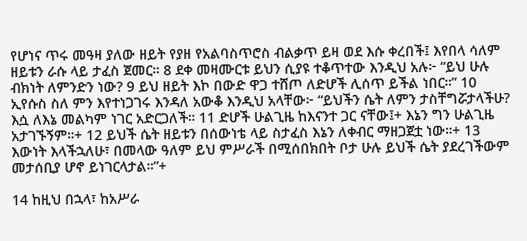የሆነና ጥሩ መዓዛ ያለው ዘይት የያዘ የአልባስጥሮስ ብልቃጥ ይዛ ወደ እሱ ቀረበች፤ እየበላ ሳለም ዘይቱን ራሱ ላይ ታፈስ ጀመር። 8 ደቀ መዛሙርቱ ይህን ሲያዩ ተቆጥተው እንዲህ አሉ፦ “ይህ ሁሉ ብክነት ለምንድን ነው? 9 ይህ ዘይት እኮ በውድ ዋጋ ተሸጦ ለድሆች ሊሰጥ ይችል ነበር።” 10 ኢየሱስ ስለ ምን እየተነጋገሩ እንዳለ አውቆ እንዲህ አላቸው፦ “ይህችን ሴት ለምን ታስቸግሯታላችሁ? እሷ ለእኔ መልካም ነገር አድርጋለች። 11 ድሆች ሁልጊዜ ከእናንተ ጋር ናቸው፤+ እኔን ግን ሁልጊዜ አታገኙኝም።+ 12 ይህች ሴት ዘይቱን በሰውነቴ ላይ ስታፈስ እኔን ለቀብር ማዘጋጀቷ ነው።+ 13 እውነት እላችኋለሁ፣ በመላው ዓለም ይህ ምሥራች በሚሰበክበት ቦታ ሁሉ ይህች ሴት ያደረገችውም መታሰቢያ ሆኖ ይነገርላታል።”+

14 ከዚህ በኋላ፣ ከአሥራ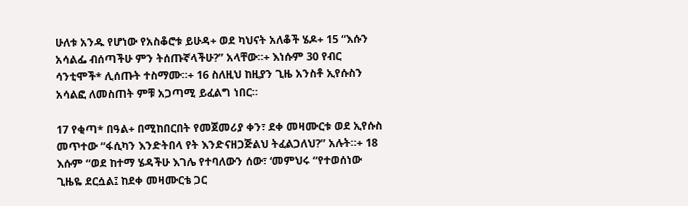ሁለቱ አንዱ የሆነው የአስቆሮቱ ይሁዳ+ ወደ ካህናት አለቆች ሄዶ+ 15 “እሱን አሳልፌ ብሰጣችሁ ምን ትሰጡኛላችሁ?” አላቸው።+ እነሱም 30 የብር ሳንቲሞች* ሊሰጡት ተስማሙ።+ 16 ስለዚህ ከዚያን ጊዜ አንስቶ ኢየሱስን አሳልፎ ለመስጠት ምቹ አጋጣሚ ይፈልግ ነበር።

17 የቂጣ* በዓል+ በሚከበርበት የመጀመሪያ ቀን፣ ደቀ መዛሙርቱ ወደ ኢየሱስ መጥተው “ፋሲካን እንድትበላ የት እንድናዘጋጅልህ ትፈልጋለህ?” አሉት።+ 18 እሱም “ወደ ከተማ ሄዳችሁ እገሌ የተባለውን ሰው፣ ‘መምህሩ “የተወሰነው ጊዜዬ ደርሷል፤ ከደቀ መዛሙርቴ ጋር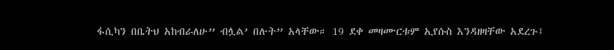ፋሲካን በቤትህ አከብራለሁ” ብሏል’ በሉት” አላቸው። 19 ደቀ መዛሙርቱም ኢየሱስ እንዳዘዛቸው አደረጉ፤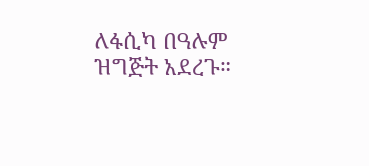ለፋሲካ በዓሉም ዝግጅት አደረጉ።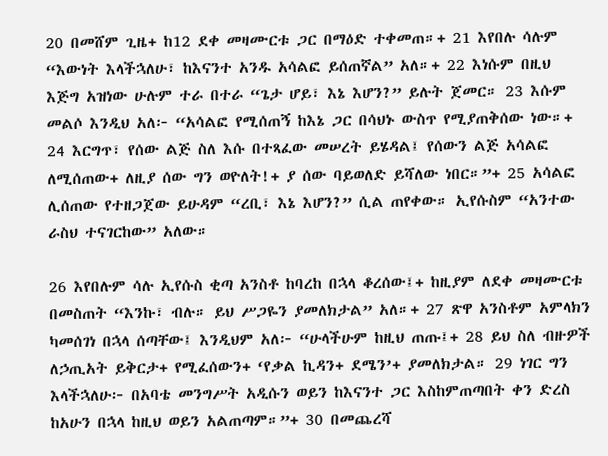20 በመሸም ጊዜ+ ከ12 ደቀ መዛሙርቱ ጋር በማዕድ ተቀመጠ።+ 21 እየበሉ ሳሉም “እውነት እላችኋለሁ፣ ከእናንተ አንዱ አሳልፎ ይሰጠኛል” አለ።+ 22 እነሱም በዚህ እጅግ አዝነው ሁሉም ተራ በተራ “ጌታ ሆይ፣ እኔ እሆን?” ይሉት ጀመር። 23 እሱም መልሶ እንዲህ አለ፦ “አሳልፎ የሚሰጠኝ ከእኔ ጋር በሳህኑ ውስጥ የሚያጠቅሰው ነው።+ 24 እርግጥ፣ የሰው ልጅ ስለ እሱ በተጻፈው መሠረት ይሄዳል፤ የሰውን ልጅ አሳልፎ ለሚሰጠው+ ለዚያ ሰው ግን ወዮለት!+ ያ ሰው ባይወለድ ይሻለው ነበር።”+ 25 አሳልፎ ሊሰጠው የተዘጋጀው ይሁዳም “ረቢ፣ እኔ እሆን?” ሲል ጠየቀው። ኢየሱስም “አንተው ራስህ ተናገርከው” አለው።

26 እየበሉም ሳሉ ኢየሱስ ቂጣ አንስቶ ከባረከ በኋላ ቆረሰው፤+ ከዚያም ለደቀ መዛሙርቱ በመስጠት “እንኩ፣ ብሉ። ይህ ሥጋዬን ያመለክታል” አለ።+ 27 ጽዋ አንስቶም አምላክን ካመሰገነ በኋላ ሰጣቸው፤ እንዲህም አለ፦ “ሁላችሁም ከዚህ ጠጡ፤+ 28 ይህ ስለ ብዙዎች ለኃጢአት ይቅርታ+ የሚፈሰውን+ ‘የቃል ኪዳን+ ደሜን’+ ያመለክታል። 29 ነገር ግን እላችኋለሁ፦ በአባቴ መንግሥት አዲሱን ወይን ከእናንተ ጋር እስከምጠጣበት ቀን ድረስ ከአሁን በኋላ ከዚህ ወይን አልጠጣም።”+ 30 በመጨረሻ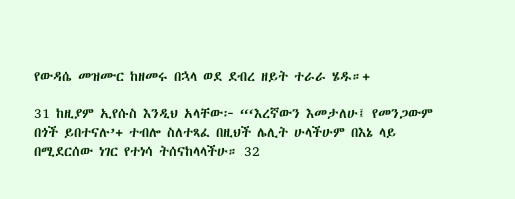የውዳሴ መዝሙር ከዘመሩ በኋላ ወደ ደብረ ዘይት ተራራ ሄዱ።+

31 ከዚያም ኢየሱስ እንዲህ አላቸው፦ “‘እረኛውን እመታለሁ፤ የመንጋውም በጎች ይበተናሉ’+ ተብሎ ስለተጻፈ በዚህች ሌሊት ሁላችሁም በእኔ ላይ በሚደርሰው ነገር የተነሳ ትሰናከላላችሁ። 32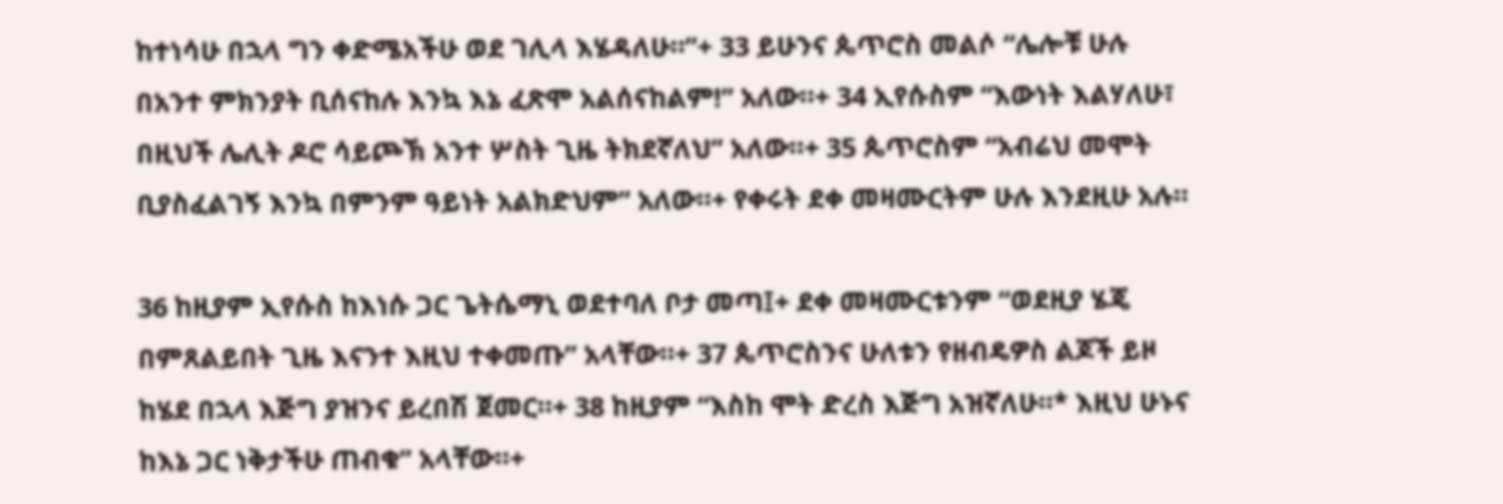ከተነሳሁ በኋላ ግን ቀድሜአችሁ ወደ ገሊላ እሄዳለሁ።”+ 33 ይሁንና ጴጥሮስ መልሶ “ሌሎቹ ሁሉ በአንተ ምክንያት ቢሰናከሉ እንኳ እኔ ፈጽሞ አልሰናከልም!” አለው።+ 34 ኢየሱስም “እውነት እልሃለሁ፣ በዚህች ሌሊት ዶሮ ሳይጮኽ አንተ ሦስት ጊዜ ትክደኛለህ” አለው።+ 35 ጴጥሮስም “አብሬህ መሞት ቢያስፈልገኝ እንኳ በምንም ዓይነት አልክድህም” አለው።+ የቀሩት ደቀ መዛሙርትም ሁሉ እንደዚሁ አሉ።

36 ከዚያም ኢየሱስ ከእነሱ ጋር ጌትሴማኒ ወደተባለ ቦታ መጣ፤+ ደቀ መዛሙርቱንም “ወደዚያ ሄጄ በምጸልይበት ጊዜ እናንተ እዚህ ተቀመጡ” አላቸው።+ 37 ጴጥሮስንና ሁለቱን የዘብዴዎስ ልጆች ይዞ ከሄደ በኋላ እጅግ ያዝንና ይረበሽ ጀመር።+ 38 ከዚያም “እስከ ሞት ድረስ እጅግ አዝኛለሁ።* እዚህ ሁኑና ከእኔ ጋር ነቅታችሁ ጠብቁ” አላቸው።+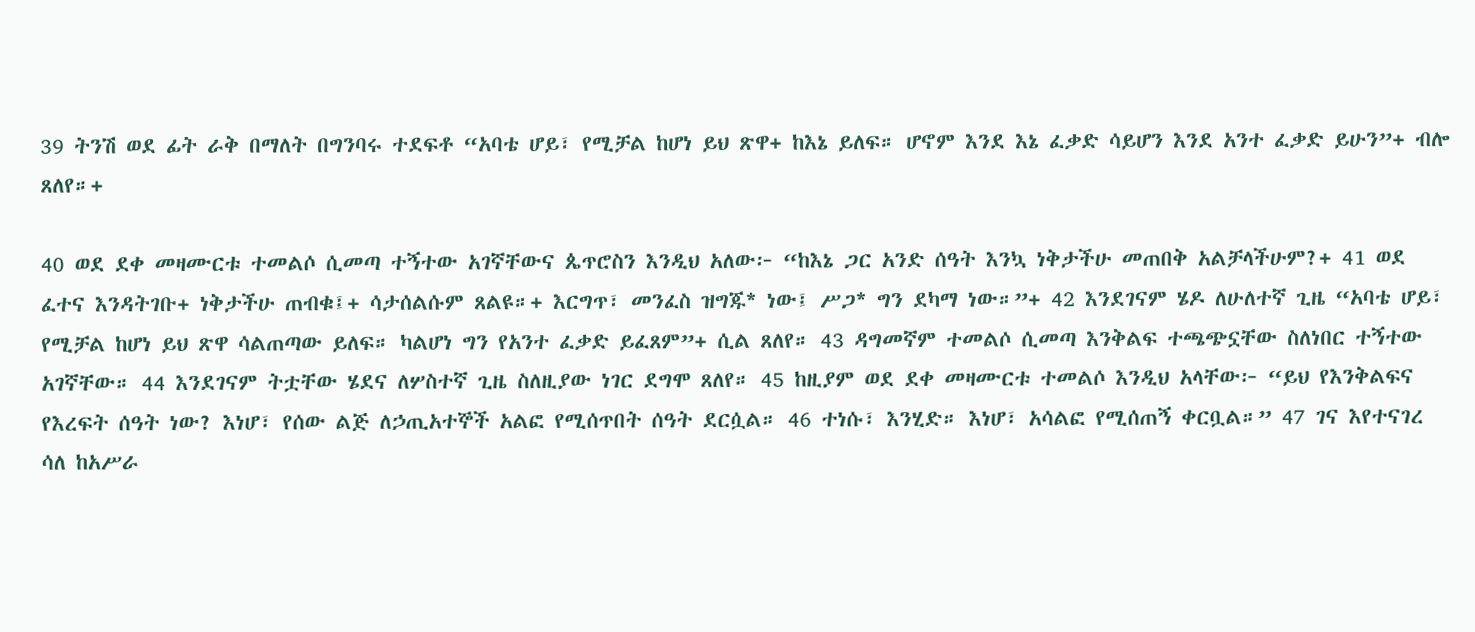39 ትንሽ ወደ ፊት ራቅ በማለት በግንባሩ ተደፍቶ “አባቴ ሆይ፣ የሚቻል ከሆነ ይህ ጽዋ+ ከእኔ ይለፍ። ሆኖም እንደ እኔ ፈቃድ ሳይሆን እንደ አንተ ፈቃድ ይሁን”+ ብሎ ጸለየ።+

40 ወደ ደቀ መዛሙርቱ ተመልሶ ሲመጣ ተኝተው አገኛቸውና ጴጥሮስን እንዲህ አለው፦ “ከእኔ ጋር አንድ ሰዓት እንኳ ነቅታችሁ መጠበቅ አልቻላችሁም?+ 41 ወደ ፈተና እንዳትገቡ+ ነቅታችሁ ጠብቁ፤+ ሳታሰልሱም ጸልዩ።+ እርግጥ፣ መንፈስ ዝግጁ* ነው፤ ሥጋ* ግን ደካማ ነው።”+ 42 እንደገናም ሄዶ ለሁለተኛ ጊዜ “አባቴ ሆይ፣ የሚቻል ከሆነ ይህ ጽዋ ሳልጠጣው ይለፍ። ካልሆነ ግን የአንተ ፈቃድ ይፈጸም”+ ሲል ጸለየ። 43 ዳግመኛም ተመልሶ ሲመጣ እንቅልፍ ተጫጭኗቸው ስለነበር ተኝተው አገኛቸው። 44 እንደገናም ትቷቸው ሄደና ለሦስተኛ ጊዜ ስለዚያው ነገር ደግሞ ጸለየ። 45 ከዚያም ወደ ደቀ መዛሙርቱ ተመልሶ እንዲህ አላቸው፦ “ይህ የእንቅልፍና የእረፍት ሰዓት ነው? እነሆ፣ የሰው ልጅ ለኃጢአተኞች አልፎ የሚሰጥበት ሰዓት ደርሷል። 46 ተነሱ፣ እንሂድ። እነሆ፣ አሳልፎ የሚሰጠኝ ቀርቧል።” 47 ገና እየተናገረ ሳለ ከአሥራ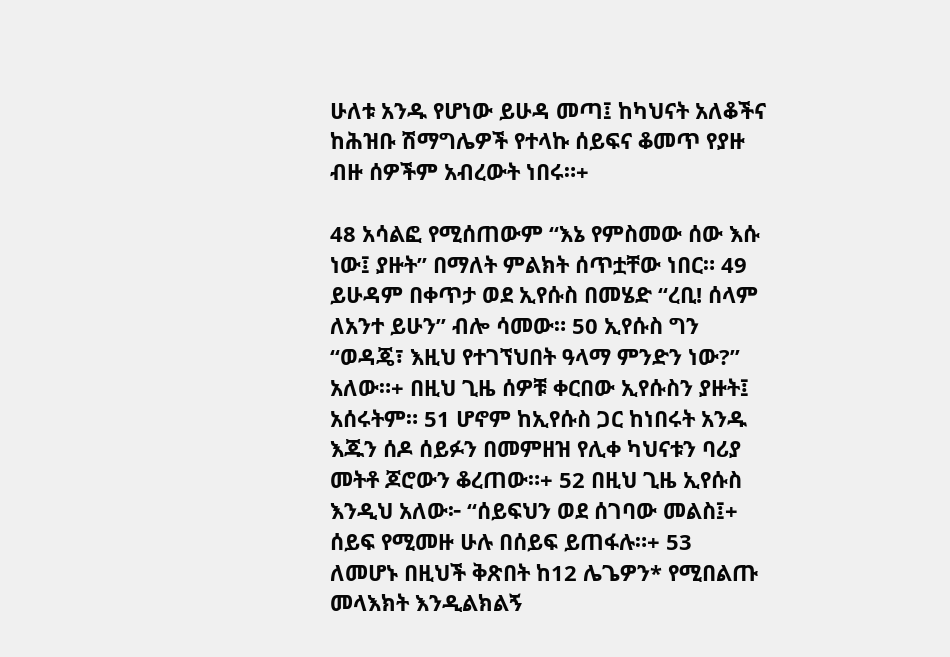ሁለቱ አንዱ የሆነው ይሁዳ መጣ፤ ከካህናት አለቆችና ከሕዝቡ ሽማግሌዎች የተላኩ ሰይፍና ቆመጥ የያዙ ብዙ ሰዎችም አብረውት ነበሩ።+

48 አሳልፎ የሚሰጠውም “እኔ የምስመው ሰው እሱ ነው፤ ያዙት” በማለት ምልክት ሰጥቷቸው ነበር። 49 ይሁዳም በቀጥታ ወደ ኢየሱስ በመሄድ “ረቢ! ሰላም ለአንተ ይሁን” ብሎ ሳመው። 50 ኢየሱስ ግን “ወዳጄ፣ እዚህ የተገኘህበት ዓላማ ምንድን ነው?” አለው።+ በዚህ ጊዜ ሰዎቹ ቀርበው ኢየሱስን ያዙት፤ አሰሩትም። 51 ሆኖም ከኢየሱስ ጋር ከነበሩት አንዱ እጁን ሰዶ ሰይፉን በመምዘዝ የሊቀ ካህናቱን ባሪያ መትቶ ጆሮውን ቆረጠው።+ 52 በዚህ ጊዜ ኢየሱስ እንዲህ አለው፦ “ሰይፍህን ወደ ሰገባው መልስ፤+ ሰይፍ የሚመዙ ሁሉ በሰይፍ ይጠፋሉ።+ 53  ለመሆኑ በዚህች ቅጽበት ከ12 ሌጌዎን* የሚበልጡ መላእክት እንዲልክልኝ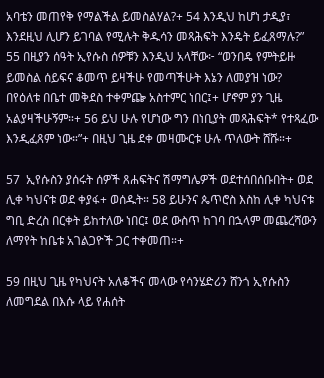አባቴን መጠየቅ የማልችል ይመስልሃል?+ 54 እንዲህ ከሆነ ታዲያ፣ እንደዚህ ሊሆን ይገባል የሚሉት ቅዱሳን መጻሕፍት እንዴት ይፈጸማሉ?” 55 በዚያን ሰዓት ኢየሱስ ሰዎቹን እንዲህ አላቸው፦ “ወንበዴ የምትይዙ ይመስል ሰይፍና ቆመጥ ይዛችሁ የመጣችሁት እኔን ለመያዝ ነው? በየዕለቱ በቤተ መቅደስ ተቀምጬ አስተምር ነበር፤+ ሆኖም ያን ጊዜ አልያዛችሁኝም።+ 56 ይህ ሁሉ የሆነው ግን በነቢያት መጻሕፍት* የተጻፈው እንዲፈጸም ነው።”+ በዚህ ጊዜ ደቀ መዛሙርቱ ሁሉ ጥለውት ሸሹ።+

57  ኢየሱስን ያሰሩት ሰዎች ጸሐፍትና ሽማግሌዎች ወደተሰበሰቡበት+ ወደ ሊቀ ካህናቱ ወደ ቀያፋ+ ወሰዱት። 58 ይሁንና ጴጥሮስ እስከ ሊቀ ካህናቱ ግቢ ድረስ በርቀት ይከተለው ነበር፤ ወደ ውስጥ ከገባ በኋላም መጨረሻውን ለማየት ከቤቱ አገልጋዮች ጋር ተቀመጠ።+

59 በዚህ ጊዜ የካህናት አለቆችና መላው የሳንሄድሪን ሸንጎ ኢየሱስን ለመግደል በእሱ ላይ የሐሰት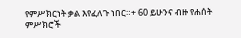የምሥክርነት ቃል እየፈለጉ ነበር።+ 60 ይሁንና ብዙ የሐሰት ምሥክሮች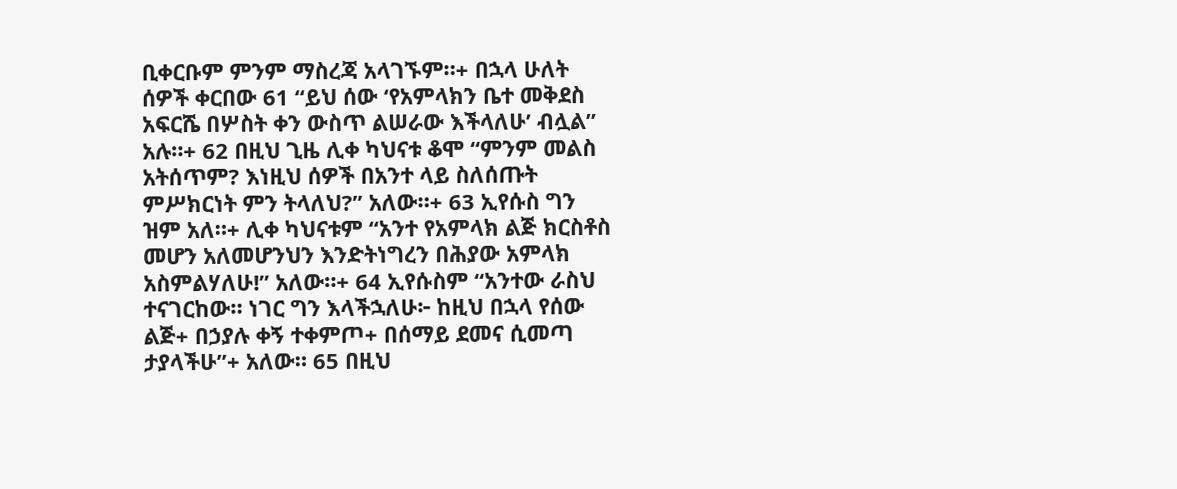ቢቀርቡም ምንም ማስረጃ አላገኙም።+ በኋላ ሁለት ሰዎች ቀርበው 61 “ይህ ሰው ‘የአምላክን ቤተ መቅደስ አፍርሼ በሦስት ቀን ውስጥ ልሠራው እችላለሁ’ ብሏል” አሉ።+ 62 በዚህ ጊዜ ሊቀ ካህናቱ ቆሞ “ምንም መልስ አትሰጥም? እነዚህ ሰዎች በአንተ ላይ ስለሰጡት ምሥክርነት ምን ትላለህ?” አለው።+ 63 ኢየሱስ ግን ዝም አለ።+ ሊቀ ካህናቱም “አንተ የአምላክ ልጅ ክርስቶስ መሆን አለመሆንህን እንድትነግረን በሕያው አምላክ አስምልሃለሁ!” አለው።+ 64 ኢየሱስም “አንተው ራስህ ተናገርከው። ነገር ግን እላችኋለሁ፦ ከዚህ በኋላ የሰው ልጅ+ በኃያሉ ቀኝ ተቀምጦ+ በሰማይ ደመና ሲመጣ ታያላችሁ”+ አለው። 65 በዚህ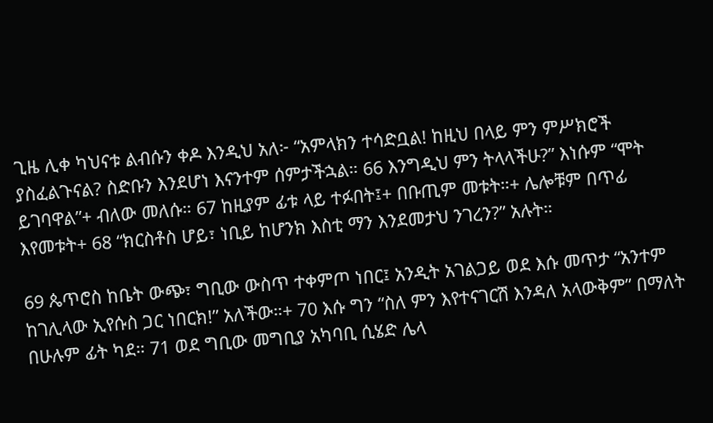ጊዜ ሊቀ ካህናቱ ልብሱን ቀዶ እንዲህ አለ፦ “አምላክን ተሳድቧል! ከዚህ በላይ ምን ምሥክሮች ያስፈልጉናል? ስድቡን እንደሆነ እናንተም ሰምታችኋል። 66 እንግዲህ ምን ትላላችሁ?” እነሱም “ሞት ይገባዋል”+ ብለው መለሱ። 67 ከዚያም ፊቱ ላይ ተፉበት፤+ በቡጢም መቱት።+ ሌሎቹም በጥፊ እየመቱት+ 68 “ክርስቶስ ሆይ፣ ነቢይ ከሆንክ እስቲ ማን እንደመታህ ንገረን?” አሉት።

69 ጴጥሮስ ከቤት ውጭ፣ ግቢው ውስጥ ተቀምጦ ነበር፤ አንዲት አገልጋይ ወደ እሱ መጥታ “አንተም ከገሊላው ኢየሱስ ጋር ነበርክ!” አለችው።+ 70 እሱ ግን “ስለ ምን እየተናገርሽ እንዳለ አላውቅም” በማለት በሁሉም ፊት ካደ። 71 ወደ ግቢው መግቢያ አካባቢ ሲሄድ ሌላ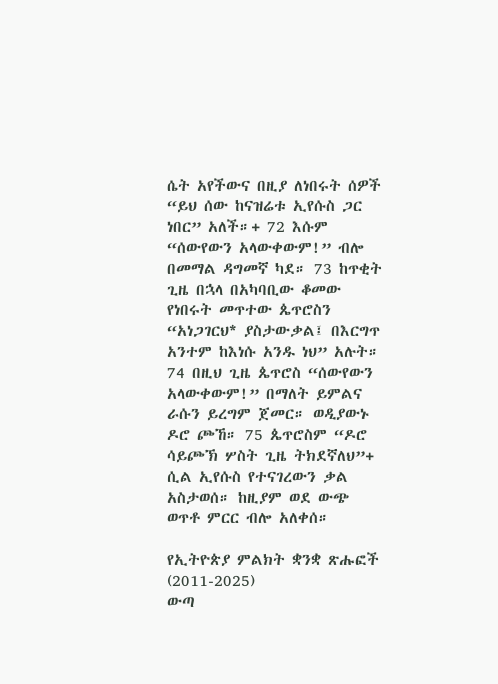ሴት አየችውና በዚያ ለነበሩት ሰዎች “ይህ ሰው ከናዝሬቱ ኢየሱስ ጋር ነበር” አለች።+ 72 እሱም “ሰውየውን አላውቀውም!” ብሎ በመማል ዳግመኛ ካደ። 73 ከጥቂት ጊዜ በኋላ በአካባቢው ቆመው የነበሩት መጥተው ጴጥሮስን “አነጋገርህ* ያስታውቃል፤ በእርግጥ አንተም ከእነሱ አንዱ ነህ” አሉት። 74 በዚህ ጊዜ ጴጥሮስ “ሰውየውን አላውቀውም!” በማለት ይምልና ራሱን ይረግም ጀመር። ወዲያውኑ ዶሮ ጮኸ። 75 ጴጥሮስም “ዶሮ ሳይጮኽ ሦስት ጊዜ ትክደኛለህ”+ ሲል ኢየሱስ የተናገረውን ቃል አስታወሰ። ከዚያም ወደ ውጭ ወጥቶ ምርር ብሎ አለቀሰ።

የኢትዮጵያ ምልክት ቋንቋ ጽሑፎች (2011-2025)
ውጣ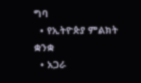ግባ
  • የኢትዮጵያ ምልክት ቋንቋ
  • አጋራ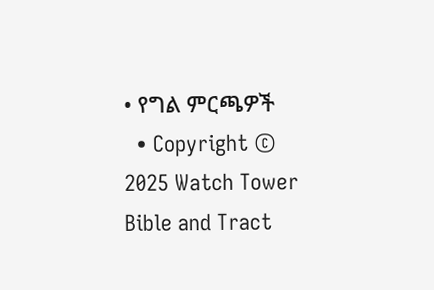• የግል ምርጫዎች
  • Copyright © 2025 Watch Tower Bible and Tract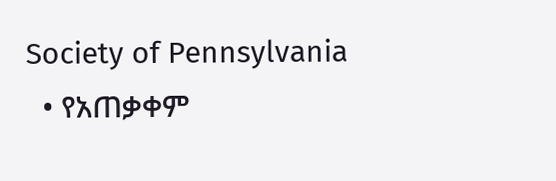Society of Pennsylvania
  • የአጠቃቀም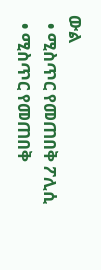ውል
  • ሚስጥር የመጠበቅ ፖሊሲ
  • ሚስጥር የመጠበቅ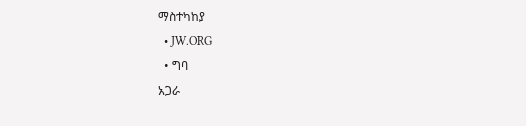ማስተካከያ
  • JW.ORG
  • ግባ
አጋራ